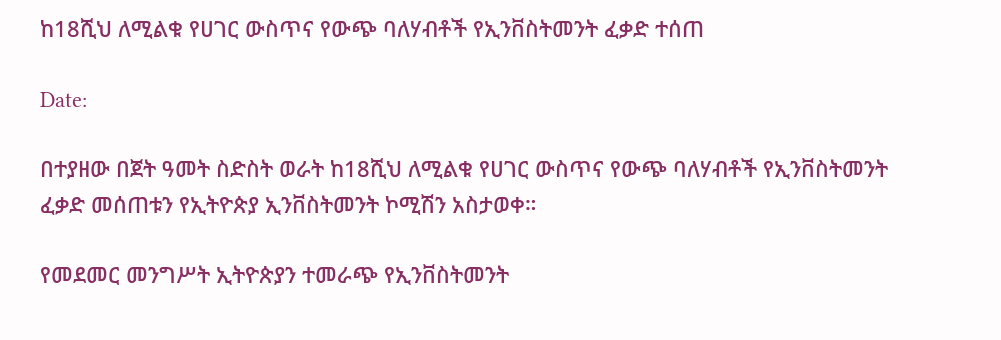ከ18ሺህ ለሚልቁ የሀገር ውስጥና የውጭ ባለሃብቶች የኢንቨስትመንት ፈቃድ ተሰጠ

Date:

በተያዘው በጀት ዓመት ስድስት ወራት ከ18ሺህ ለሚልቁ የሀገር ውስጥና የውጭ ባለሃብቶች የኢንቨስትመንት ፈቃድ መሰጠቱን የኢትዮጵያ ኢንቨስትመንት ኮሚሽን አስታወቀ።

የመደመር መንግሥት ኢትዮጵያን ተመራጭ የኢንቨስትመንት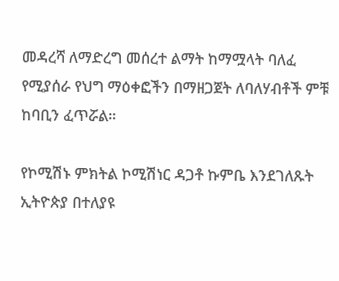መዳረሻ ለማድረግ መሰረተ ልማት ከማሟላት ባለፈ የሚያሰራ የህግ ማዕቀፎችን በማዘጋጀት ለባለሃብቶች ምቹ ከባቢን ፈጥሯል።

የኮሚሽኑ ምክትል ኮሚሽነር ዳጋቶ ኩምቤ እንደገለጹት ኢትዮጵያ በተለያዩ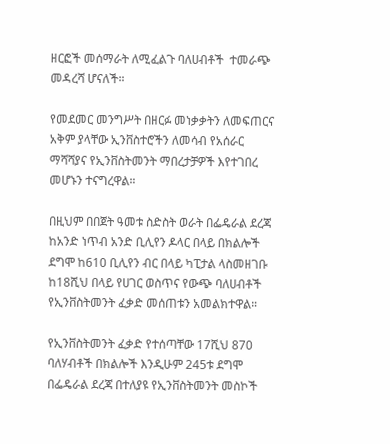ዘርፎች መሰማራት ለሚፈልጉ ባለሀብቶች  ተመራጭ መዳረሻ ሆናለች።

የመደመር መንግሥት በዘርፉ መነቃቃትን ለመፍጠርና አቅም ያላቸው ኢንቨስተሮችን ለመሳብ የአሰራር ማሻሻያና የኢንቨስትመንት ማበረታቻዎች እየተገበረ መሆኑን ተናግረዋል።

በዚህም በበጀት ዓመቱ ስድስት ወራት በፌዴራል ደረጃ ከአንድ ነጥብ አንድ ቢሊየን ዶላር በላይ በክልሎች ደግሞ ከ610 ቢሊየን ብር በላይ ካፒታል ላስመዘገቡ ከ18ሺህ በላይ የሀገር ወስጥና የውጭ ባለሀብቶች የኢንቨስትመንት ፈቃድ መሰጠቱን አመልክተዋል።

የኢንቨስትመንት ፈቃድ የተሰጣቸው 17ሺህ 870 ባለሃብቶች በክልሎች እንዲሁም 245ቱ ደግሞ በፌዴራል ደረጃ በተለያዩ የኢንቨስትመንት መስኮች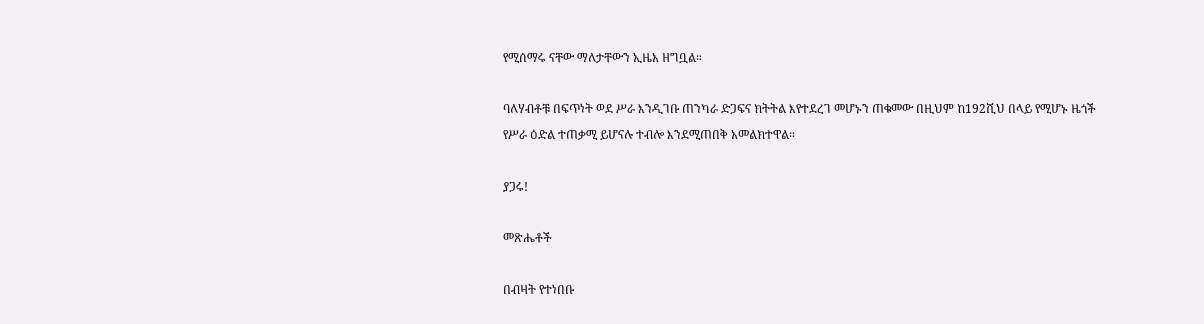የሚሰማሩ ናቸው ማለታቸውን ኢዜአ ዘግቧል።

ባለሃብቶቹ በፍጥነት ወደ ሥራ እንዲገቡ ጠንካራ ድጋፍና ክትትል እየተደረገ መሆኑን ጠቁመው በዚህም ከ192ሺህ በላይ የሚሆኑ ዜጎች የሥራ ዕድል ተጠቃሚ ይሆናሉ ተብሎ እንደሚጠበቅ አመልክተዋል።

ያጋሩ!

መጽሔቶች

በብዛት የተነበቡ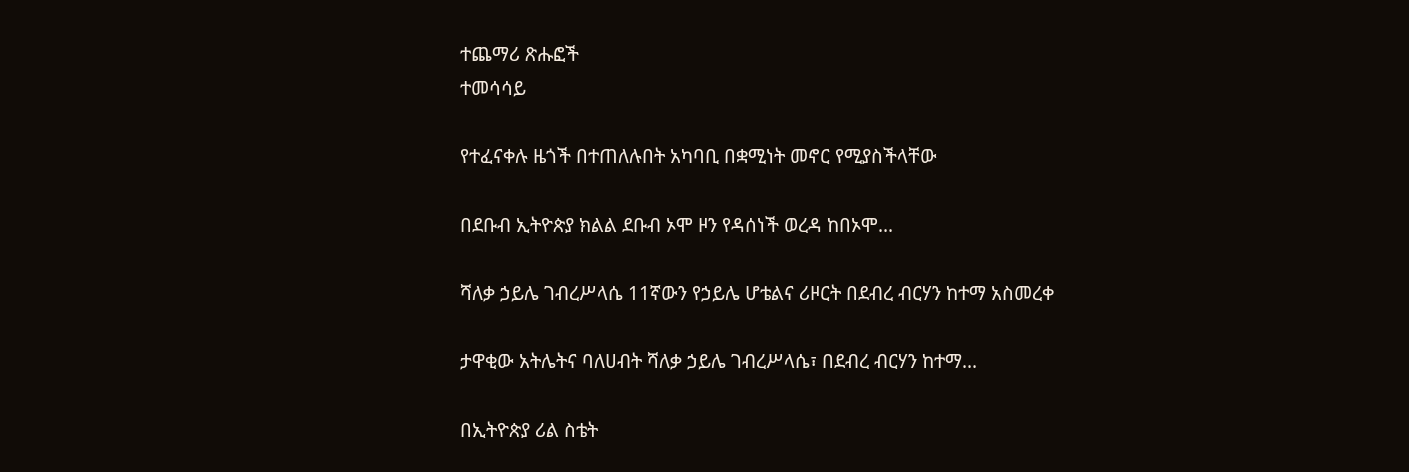ተጨማሪ ጽሑፎች
ተመሳሳይ

የተፈናቀሉ ዜጎች በተጠለሉበት አካባቢ በቋሚነት መኖር የሚያስችላቸው

በደቡብ ኢትዮጵያ ክልል ደቡብ ኦሞ ዞን የዳሰነች ወረዳ ከበኦሞ...

ሻለቃ ኃይሌ ገብረሥላሴ 11ኛውን የኃይሌ ሆቴልና ሪዞርት በደብረ ብርሃን ከተማ አስመረቀ

ታዋቂው አትሌትና ባለሀብት ሻለቃ ኃይሌ ገብረሥላሴ፣ በደብረ ብርሃን ከተማ...

በኢትዮጵያ ሪል ስቴት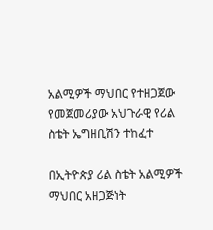አልሚዎች ማህበር የተዘጋጀው የመጀመሪያው አህጉራዊ የሪል ስቴት ኤግዘቢሽን ተከፈተ

በኢትዮጵያ ሪል ስቴት አልሚዎች ማህበር አዘጋጅነት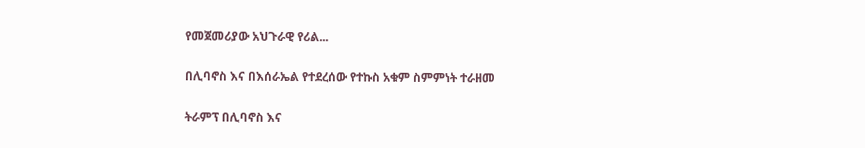የመጀመሪያው አህጉራዊ የሪል...

በሊባኖስ እና በእሰራኤል የተደረሰው የተኩስ አቁም ስምምነት ተራዘመ

ትራምፕ በሊባኖስ እና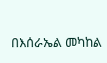በእሰራኤል መካከል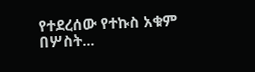የተደረሰው የተኩስ አቁም በሦስት...